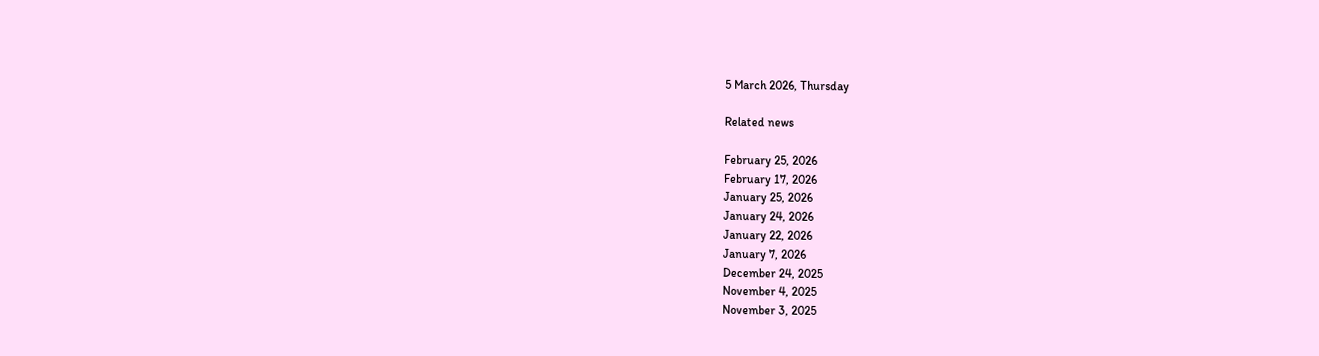5 March 2026, Thursday

Related news

February 25, 2026
February 17, 2026
January 25, 2026
January 24, 2026
January 22, 2026
January 7, 2026
December 24, 2025
November 4, 2025
November 3, 2025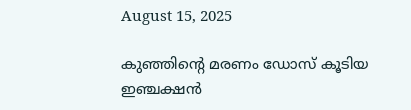August 15, 2025

കുഞ്ഞിന്റെ മരണം ഡോസ് കൂടിയ ഇഞ്ചക്ഷന്‍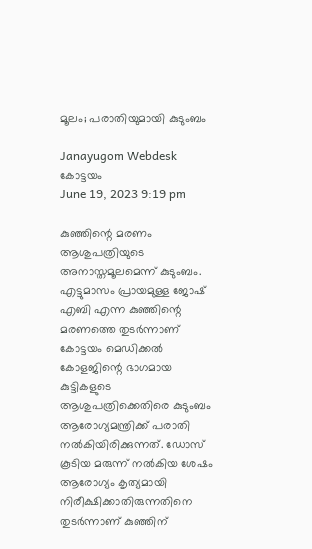മൂലം; പരാതിയുമായി കുടുംബം

Janayugom Webdesk
കോട്ടയം
June 19, 2023 9:19 pm

കുഞ്ഞിന്റെ മരണം ആശുപത്രിയുടെ അനാസ്തമൂലമെന്ന് കുടുംബം. എട്ടുമാസം പ്രായമുള്ള ജോഷ് എബി എന്ന കുഞ്ഞിന്റെ മരണത്തെ തുടര്‍ന്നാണ് കോട്ടയം മെഡിക്കൽ കോളജിന്റെ ഭാഗമായ കുട്ടികളുടെ ആശുപത്രിക്കെതിരെ കുടുംബം ആരോഗ്യമന്ത്രിക്ക് പരാതി നൽകിയിരിക്കുന്നത്. ഡോസ് കൂടിയ മരുന്ന് നൽകിയ ശേഷം ആരോഗ്യം കൃത്യമായി നിരീക്ഷിക്കാതിരുന്നതിനെ തുടര്‍ന്നാണ് കുഞ്ഞിന്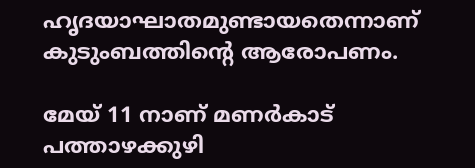ഹൃദയാഘാതമുണ്ടായതെന്നാണ് കുടുംബത്തിന്റെ ആരോപണം.

മേയ് 11 നാണ് മണർകാട് പത്താഴക്കുഴി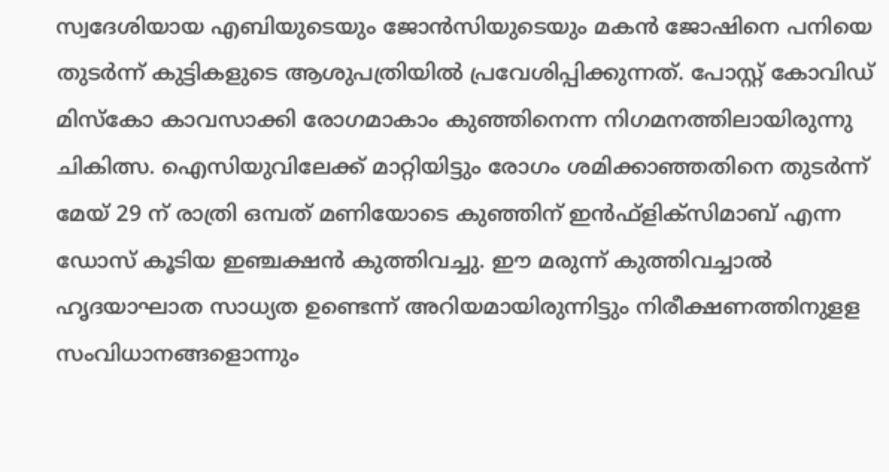സ്വദേശിയായ എബിയുടെയും ജോൻസിയുടെയും മകൻ ജോഷിനെ പനിയെ തുടർന്ന് കുട്ടികളുടെ ആശുപത്രിയിൽ പ്രവേശിപ്പിക്കുന്നത്. പോസ്റ്റ് കോവിഡ് മിസ്കോ കാവസാക്കി രോഗമാകാം കുഞ്ഞിനെന്ന നിഗമനത്തിലായിരുന്നു ചികിത്സ. ഐസിയുവിലേക്ക് മാറ്റിയിട്ടും രോഗം ശമിക്കാഞ്ഞതിനെ തുടർന്ന് മേയ് 29 ന് രാത്രി ഒമ്പത് മണിയോടെ കുഞ്ഞിന് ഇൻഫ്ളിക്സിമാബ് എന്ന ഡോസ് കൂടിയ ഇഞ്ചക്ഷൻ കുത്തിവച്ചു. ഈ മരുന്ന് കുത്തിവച്ചാൽ ഹൃദയാഘാത സാധ്യത ഉണ്ടെന്ന് അറിയമായിരുന്നിട്ടും നിരീക്ഷണത്തിനുളള സംവിധാനങ്ങളൊന്നും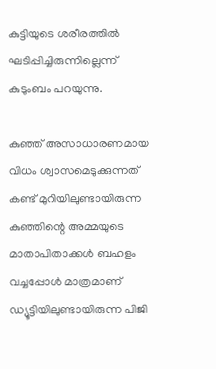കുട്ടിയുടെ ശരീരത്തിൽ ഘടിപ്പിച്ചിരുന്നില്ലെന്ന് കുടുംബം പറയുന്നു.

കുഞ്ഞ് അസാധാരണമായ വിധം ശ്വാസമെടുക്കുന്നത് കണ്ട് മുറിയിലുണ്ടായിരുന്ന കുഞ്ഞിന്റെ അമ്മയുടെ മാതാപിതാക്കൾ ബഹളം വച്ചപ്പോൾ മാത്രമാണ് ഡ്യൂട്ടിയിലുണ്ടായിരുന്ന പിജി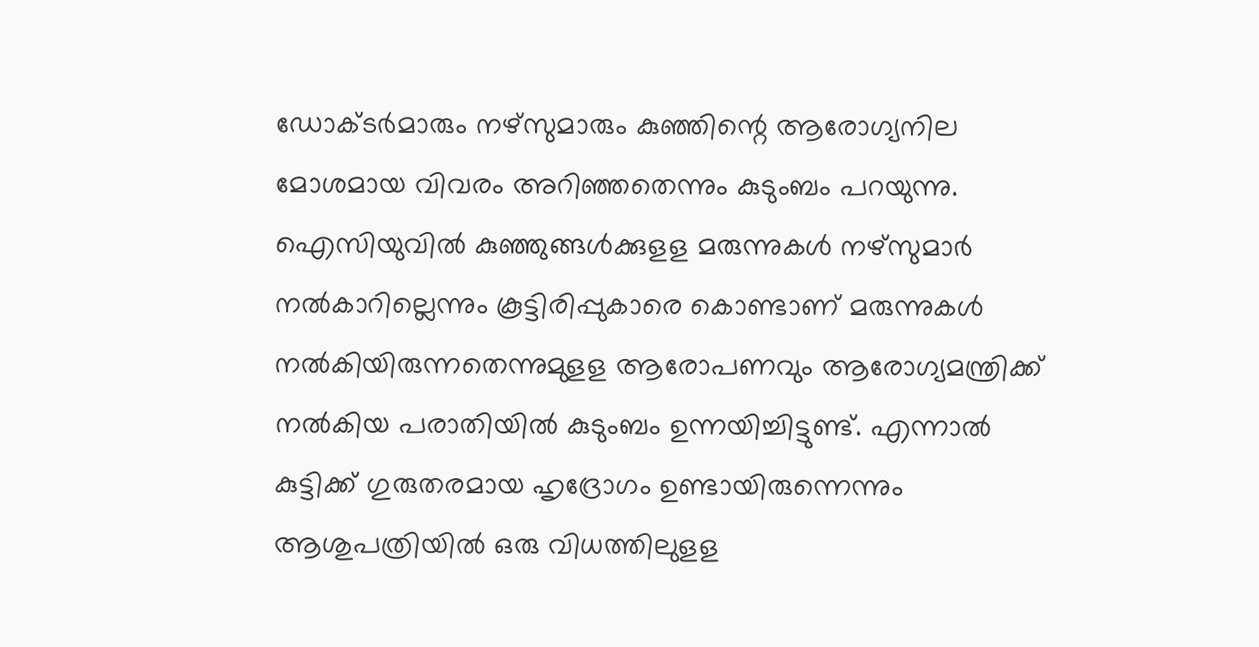ഡോക്ടർമാരും നഴ്സുമാരും കുഞ്ഞിന്റെ ആരോഗ്യനില മോശമായ വിവരം അറിഞ്ഞതെന്നും കുടുംബം പറയുന്നു. ഐസിയുവിൽ കുഞ്ഞുങ്ങൾക്കുളള മരുന്നുകൾ നഴ്സുമാർ നൽകാറില്ലെന്നും കൂട്ടിരിപ്പുകാരെ കൊണ്ടാണ് മരുന്നുകൾ നൽകിയിരുന്നതെന്നുമുളള ആരോപണവും ആരോഗ്യമന്ത്രിക്ക് നൽകിയ പരാതിയിൽ കുടുംബം ഉന്നയിച്ചിട്ടുണ്ട്. എന്നാൽ കുട്ടിക്ക് ഗുരുതരമായ ഹൃദ്രോഗം ഉണ്ടായിരുന്നെന്നും ആശുപത്രിയിൽ ഒരു വിധത്തിലുളള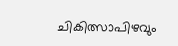ചികിത്സാപിഴവും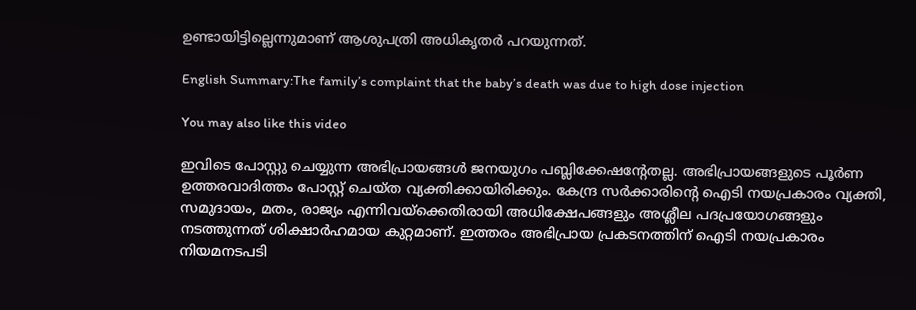ഉണ്ടായിട്ടില്ലെന്നുമാണ് ആശുപത്രി അധികൃതർ പറയുന്നത്.

English Summary:The family’s complaint that the baby’s death was due to high dose injection

You may also like this video

ഇവിടെ പോസ്റ്റു ചെയ്യുന്ന അഭിപ്രായങ്ങള്‍ ജനയുഗം പബ്ലിക്കേഷന്റേതല്ല. അഭിപ്രായങ്ങളുടെ പൂര്‍ണ ഉത്തരവാദിത്തം പോസ്റ്റ് ചെയ്ത വ്യക്തിക്കായിരിക്കും. കേന്ദ്ര സര്‍ക്കാരിന്റെ ഐടി നയപ്രകാരം വ്യക്തി, സമുദായം, മതം, രാജ്യം എന്നിവയ്‌ക്കെതിരായി അധിക്ഷേപങ്ങളും അശ്ലീല പദപ്രയോഗങ്ങളും നടത്തുന്നത് ശിക്ഷാര്‍ഹമായ കുറ്റമാണ്. ഇത്തരം അഭിപ്രായ പ്രകടനത്തിന് ഐടി നയപ്രകാരം നിയമനടപടി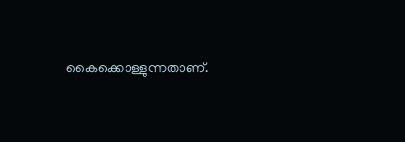കൈക്കൊള്ളുന്നതാണ്.